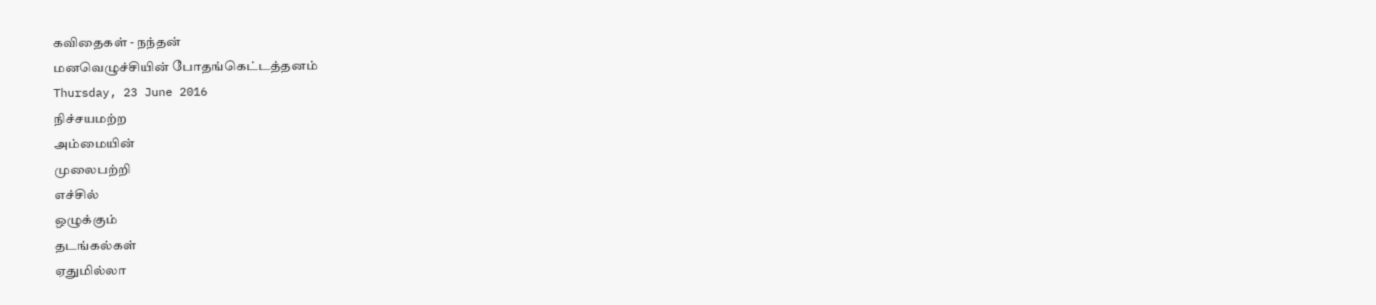கவிதைகள் - நந்தன்
மனவெழுச்சியின் போதங்கெட்டத்தனம்
Thursday, 23 June 2016
நிச்சயமற்ற
அம்மையின்
முலைபற்றி
எச்சில்
ஒழுக்கும்
தடங்கல்கள்
ஏதுமில்லா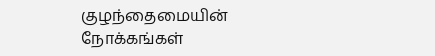குழந்தைமையின்
நோக்கங்கள்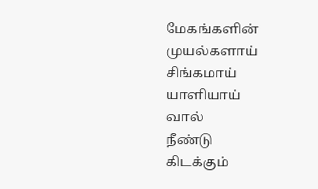மேகங்களின்
முயல்களாய்
சிங்கமாய்
யாளியாய்
வால்
நீண்டு
கிடக்கும்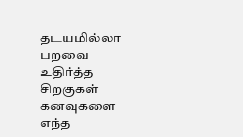தடயமில்லா
பறவை
உதிர்த்த
சிறகுகள்
கனவுகளை
எந்த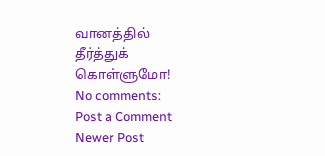வானத்தில்
தீர்த்துக்
கொள்ளுமோ!
No comments:
Post a Comment
Newer Post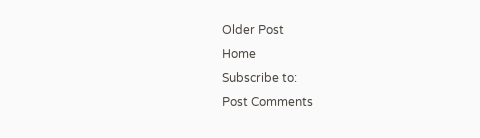Older Post
Home
Subscribe to:
Post Comments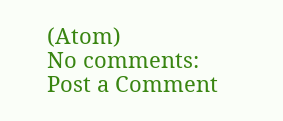(Atom)
No comments:
Post a Comment